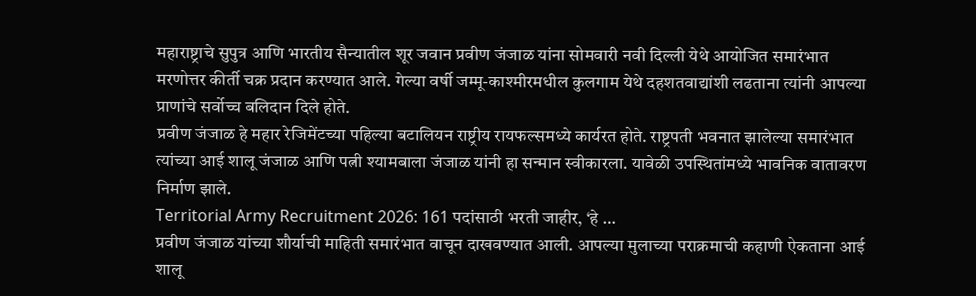महाराष्ट्राचे सुपुत्र आणि भारतीय सैन्यातील शूर जवान प्रवीण जंजाळ यांना सोमवारी नवी दिल्ली येथे आयोजित समारंभात मरणोत्तर कीर्ती चक्र प्रदान करण्यात आले. गेल्या वर्षी जम्मू-काश्मीरमधील कुलगाम येथे दहशतवाद्यांशी लढताना त्यांनी आपल्या प्राणांचे सर्वोच्च बलिदान दिले होते.
प्रवीण जंजाळ हे महार रेजिमेंटच्या पहिल्या बटालियन राष्ट्रीय रायफल्समध्ये कार्यरत होते. राष्ट्रपती भवनात झालेल्या समारंभात त्यांच्या आई शालू जंजाळ आणि पत्नी श्यामबाला जंजाळ यांनी हा सन्मान स्वीकारला. यावेळी उपस्थितांमध्ये भावनिक वातावरण निर्माण झाले.
Territorial Army Recruitment 2026: 161 पदांसाठी भरती जाहीर, ‘हे …
प्रवीण जंजाळ यांच्या शौर्याची माहिती समारंभात वाचून दाखवण्यात आली. आपल्या मुलाच्या पराक्रमाची कहाणी ऐकताना आई शालू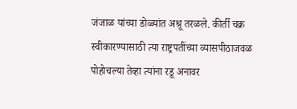जंजाळ यांच्या डोळ्यांत अश्रू तरळले. कीर्ती चक्र स्वीकारण्यासाठी त्या राष्ट्रपतींच्या व्यासपीठाजवळ पोहोचल्या तेव्हा त्यांना रडू अनावर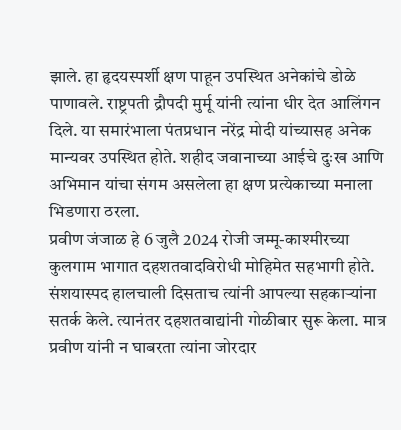झाले. हा हृदयस्पर्शी क्षण पाहून उपस्थित अनेकांचे डोळे पाणावले. राष्ट्रपती द्रौपदी मुर्मू यांनी त्यांना धीर देत आलिंगन दिले. या समारंभाला पंतप्रधान नरेंद्र मोदी यांच्यासह अनेक मान्यवर उपस्थित होते. शहीद जवानाच्या आईचे दुःख आणि अभिमान यांचा संगम असलेला हा क्षण प्रत्येकाच्या मनाला भिडणारा ठरला.
प्रवीण जंजाळ हे 6 जुलै 2024 रोजी जम्मू-काश्मीरच्या कुलगाम भागात दहशतवादविरोधी मोहिमेत सहभागी होते. संशयास्पद हालचाली दिसताच त्यांनी आपल्या सहकाऱ्यांना सतर्क केले. त्यानंतर दहशतवाद्यांनी गोळीबार सुरू केला. मात्र प्रवीण यांनी न घाबरता त्यांना जोरदार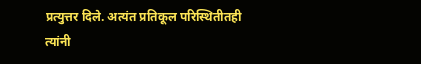प्रत्युत्तर दिले. अत्यंत प्रतिकूल परिस्थितीतही त्यांनी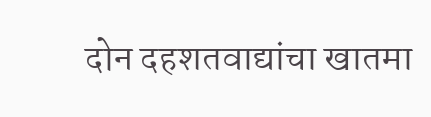दोन दहशतवाद्यांचा खातमा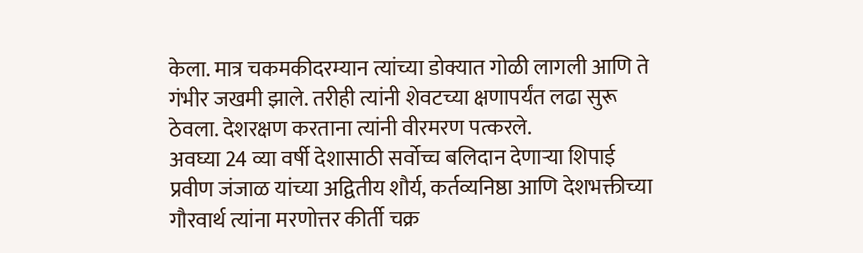केला. मात्र चकमकीदरम्यान त्यांच्या डोक्यात गोळी लागली आणि ते गंभीर जखमी झाले. तरीही त्यांनी शेवटच्या क्षणापर्यंत लढा सुरू ठेवला. देशरक्षण करताना त्यांनी वीरमरण पत्करले.
अवघ्या 24 व्या वर्षी देशासाठी सर्वोच्च बलिदान देणाऱ्या शिपाई प्रवीण जंजाळ यांच्या अद्वितीय शौर्य, कर्तव्यनिष्ठा आणि देशभक्तीच्या गौरवार्थ त्यांना मरणोत्तर कीर्ती चक्र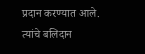प्रदान करण्यात आले. त्यांचे बलिदान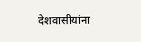देशवासीयांना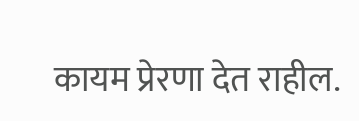कायम प्रेरणा देत राहील.